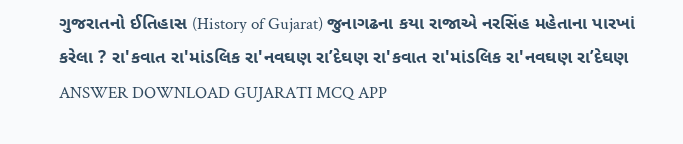ગુજરાતનો ઈતિહાસ (History of Gujarat) જુનાગઢના કયા રાજાએ નરસિંહ મહેતાના પારખાં કરેલા ? રા'કવાત રા'માંડલિક રા'નવઘણ રા’દેઘણ રા'કવાત રા'માંડલિક રા'નવઘણ રા’દેઘણ ANSWER DOWNLOAD GUJARATI MCQ APP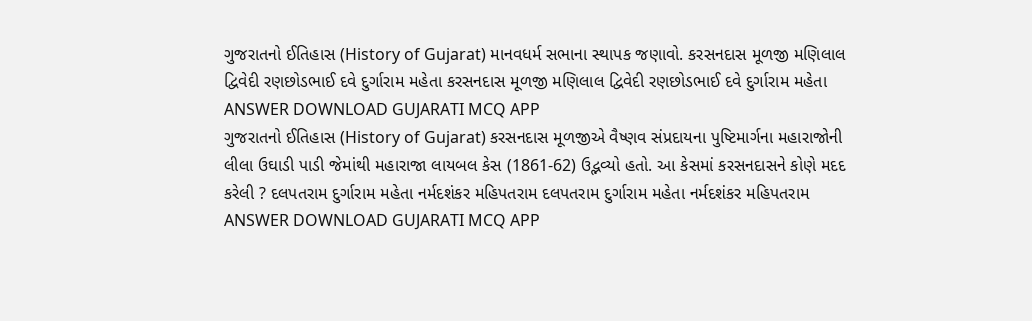ગુજરાતનો ઈતિહાસ (History of Gujarat) માનવધર્મ સભાના સ્થાપક જણાવો. કરસનદાસ મૂળજી મણિલાલ દ્વિવેદી રણછોડભાઈ દવે દુર્ગારામ મહેતા કરસનદાસ મૂળજી મણિલાલ દ્વિવેદી રણછોડભાઈ દવે દુર્ગારામ મહેતા ANSWER DOWNLOAD GUJARATI MCQ APP
ગુજરાતનો ઈતિહાસ (History of Gujarat) કરસનદાસ મૂળજીએ વૈષ્ણવ સંપ્રદાયના પુષ્ટિમાર્ગના મહારાજોની લીલા ઉઘાડી પાડી જેમાંથી મહારાજા લાયબલ કેસ (1861-62) ઉદ્ભવ્યો હતો. આ કેસમાં કરસનદાસને કોણે મદદ કરેલી ? દલપતરામ દુર્ગારામ મહેતા નર્મદશંકર મહિપતરામ દલપતરામ દુર્ગારામ મહેતા નર્મદશંકર મહિપતરામ ANSWER DOWNLOAD GUJARATI MCQ APP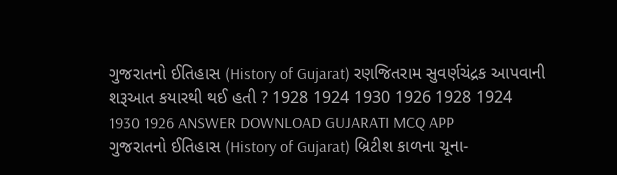ગુજરાતનો ઈતિહાસ (History of Gujarat) રણજિતરામ સુવર્ણચંદ્રક આપવાની શરૂઆત કયારથી થઈ હતી ? 1928 1924 1930 1926 1928 1924 1930 1926 ANSWER DOWNLOAD GUJARATI MCQ APP
ગુજરાતનો ઈતિહાસ (History of Gujarat) બ્રિટીશ કાળના ચૂના-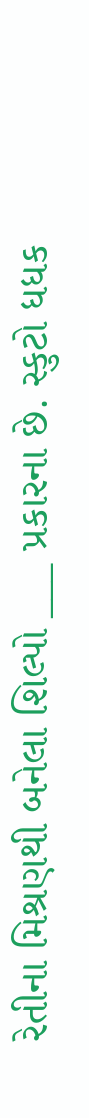રેતીના મિશ્રણથી બનેલા શિલ્પો ___ પ્રકારના છે. સ્કુટો ધધક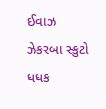ઈવાઝ ઝેકરબા સ્કુટો ધધક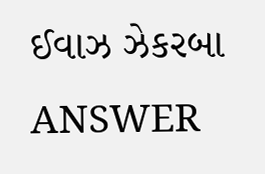ઈવાઝ ઝેકરબા ANSWER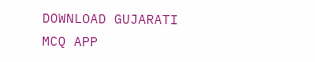DOWNLOAD GUJARATI MCQ APP